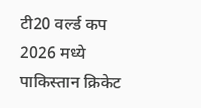टी20 वर्ल्ड कप 2026 मध्ये पाकिस्तान क्रिकेट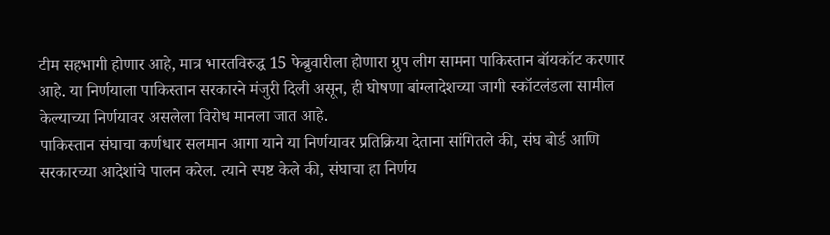टीम सहभागी होणार आहे, मात्र भारतविरुद्ध 15 फेब्रुवारीला होणारा ग्रुप लीग सामना पाकिस्तान बॉयकॉट करणार आहे. या निर्णयाला पाकिस्तान सरकारने मंजुरी दिली असून, ही घोषणा बांग्लादेशच्या जागी स्कॉटलंडला सामील केल्याच्या निर्णयावर असलेला विरोध मानला जात आहे.
पाकिस्तान संघाचा कर्णधार सलमान आगा याने या निर्णयावर प्रतिक्रिया देताना सांगितले की, संघ बोर्ड आणि सरकारच्या आदेशांचे पालन करेल. त्याने स्पष्ट केले की, संघाचा हा निर्णय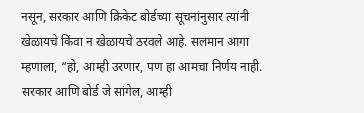नसून, सरकार आणि क्रिकेट बोर्डच्या सूचनांनुसार त्यांनी खेळायचे किंवा न खेळायचे ठरवले आहे. सलमान आगा म्हणाला, “हो, आम्ही उरणार, पण हा आमचा निर्णय नाही. सरकार आणि बोर्ड जे सांगेल, आम्ही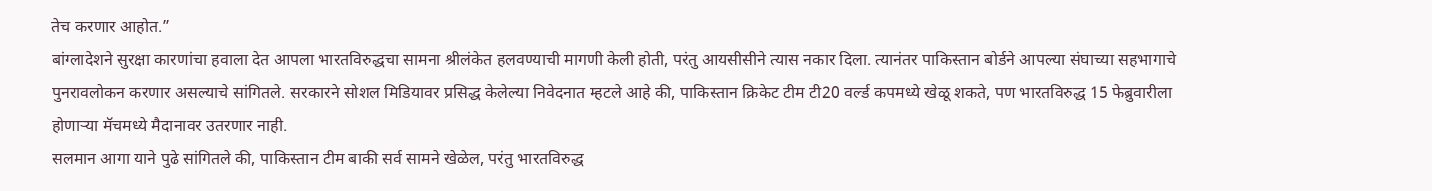तेच करणार आहोत.”
बांग्लादेशने सुरक्षा कारणांचा हवाला देत आपला भारतविरुद्धचा सामना श्रीलंकेत हलवण्याची मागणी केली होती, परंतु आयसीसीने त्यास नकार दिला. त्यानंतर पाकिस्तान बोर्डने आपल्या संघाच्या सहभागाचे पुनरावलोकन करणार असल्याचे सांगितले. सरकारने सोशल मिडियावर प्रसिद्ध केलेल्या निवेदनात म्हटले आहे की, पाकिस्तान क्रिकेट टीम टी20 वर्ल्ड कपमध्ये खेळू शकते, पण भारतविरुद्ध 15 फेब्रुवारीला होणाऱ्या मॅचमध्ये मैदानावर उतरणार नाही.
सलमान आगा याने पुढे सांगितले की, पाकिस्तान टीम बाकी सर्व सामने खेळेल, परंतु भारतविरुद्ध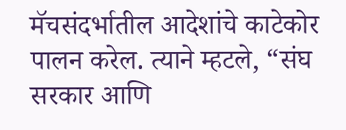मॅचसंदर्भातील आदेशांचे काटेकोर पालन करेल. त्याने म्हटले, “संघ सरकार आणि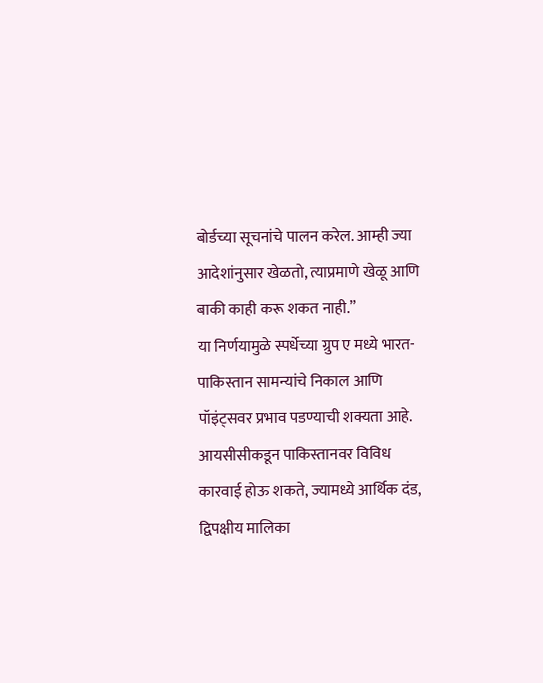बोर्डच्या सूचनांचे पालन करेल. आम्ही ज्या आदेशांनुसार खेळतो, त्याप्रमाणे खेळू आणि बाकी काही करू शकत नाही.”
या निर्णयामुळे स्पर्धेच्या ग्रुप ए मध्ये भारत-पाकिस्तान सामन्यांचे निकाल आणि पॉइंट्सवर प्रभाव पडण्याची शक्यता आहे. आयसीसीकडून पाकिस्तानवर विविध कारवाई होऊ शकते, ज्यामध्ये आर्थिक दंड, द्विपक्षीय मालिका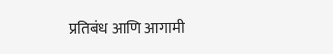प्रतिबंध आणि आगामी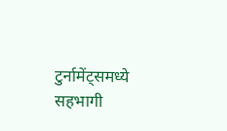टुर्नामेंट्समध्ये सहभागी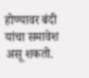होण्यावर बंदी यांचा समावेश असू शकतो.